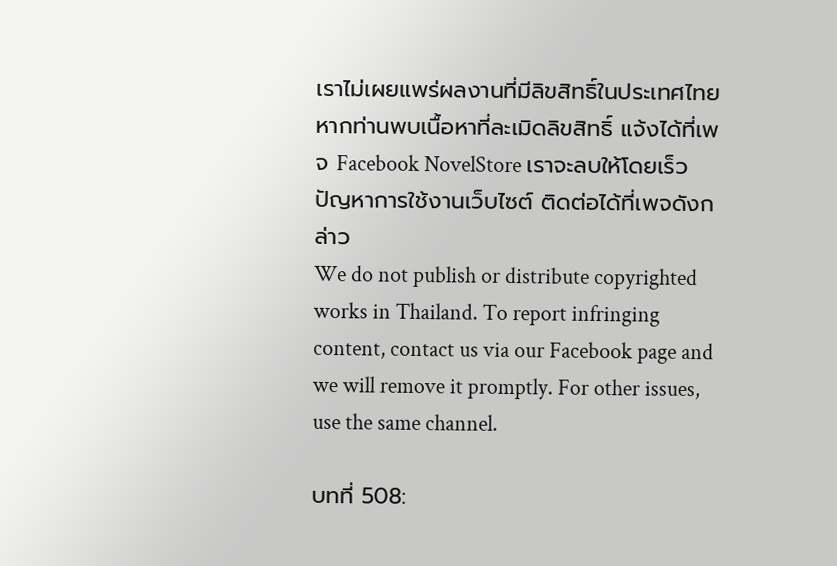เราไม่เผยแพร่ผลงานที่มีลิขสิทธิ์ในประเทศไทย หากท่านพบเนื้อหาที่ละเมิดลิขสิทธิ์ แจ้งได้ที่เพจ Facebook NovelStore เราจะลบให้โดยเร็ว
ปัญหาการใช้งานเว็บไซต์ ติดต่อได้ที่เพจดังกล่าว
We do not publish or distribute copyrighted works in Thailand. To report infringing content, contact us via our Facebook page and we will remove it promptly. For other issues, use the same channel.

บทที่ 508: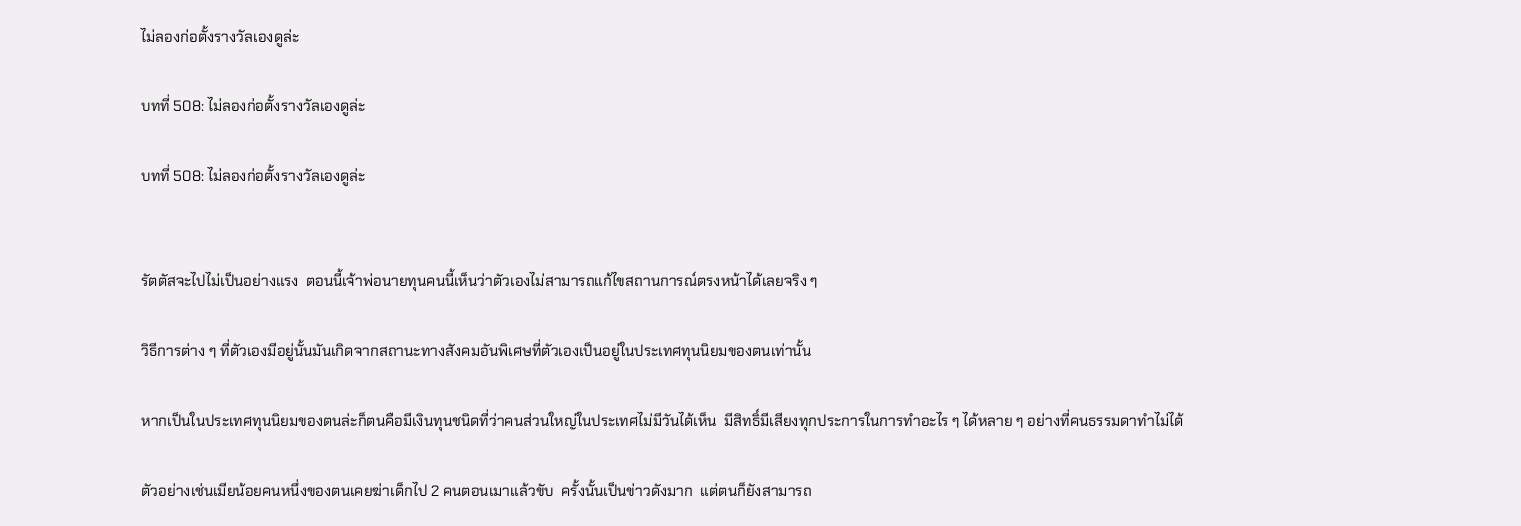ไม่ลองก่อตั้งรางวัลเองดูล่ะ

บทที่ 508: ไม่ลองก่อตั้งรางวัลเองดูล่ะ

บทที่ 508: ไม่ลองก่อตั้งรางวัลเองดูล่ะ


รัตตัสจะไปไม่เป็นอย่างแรง  ตอนนี้เจ้าพ่อนายทุนคนนี้เห็นว่าตัวเองไม่สามารถแก้ไขสถานการณ์ตรงหน้าได้เลยจริง ๆ

วิธีการต่าง ๆ ที่ตัวเองมีอยู่นั้นมันเกิดจากสถานะทางสังคมอันพิเศษที่ตัวเองเป็นอยู่ในประเทศทุนนิยมของตนเท่านั้น

หากเป็นในประเทศทุนนิยมของตนล่ะก็ตนคือมีเงินทุนชนิดที่ว่าคนส่วนใหญ่ในประเทศไม่มีวันได้เห็น  มีสิทธิ์มีเสียงทุกประการในการทำอะไร ๆ ได้หลาย ๆ อย่างที่คนธรรมดาทำไม่ได้

ตัวอย่างเช่นเมียน้อยคนหนึ่งของตนเคยฆ่าเด็กไป 2 คนตอนเมาแล้วขับ  ครั้งนั้นเป็นข่าวดังมาก  แต่ตนก็ยังสามารถ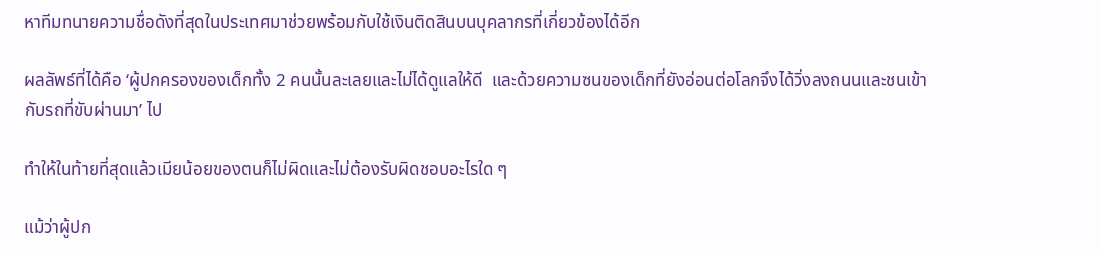หาทีมทนายความชื่อดังที่สุดในประเทศมาช่วยพร้อมกับใช้เงินติดสินบนบุคลากรที่เกี่ยวข้องได้อีก

ผลลัพธ์ที่ได้คือ ‘ผู้ปกครองของเด็กทั้ง 2 คนนั้นละเลยและไม่ได้ดูแลให้ดี  และด้วยความซนของเด็กที่ยังอ่อนต่อโลกจึงได้วิ่งลงถนนและชนเข้ากับรถที่ขับผ่านมา’ ไป

ทำให้ในท้ายที่สุดแล้วเมียน้อยของตนก็ไม่ผิดและไม่ต้องรับผิดชอบอะไรใด ๆ

แม้ว่าผู้ปก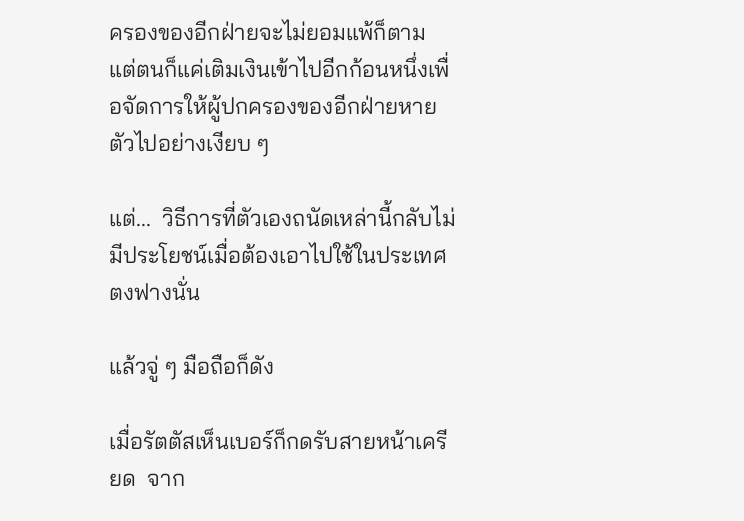ครองของอีกฝ่ายจะไม่ยอมแพ้ก็ตาม  แต่ตนก็แค่เติมเงินเข้าไปอีกก้อนหนึ่งเพื่อจัดการให้ผู้ปกครองของอีกฝ่ายหายตัวไปอย่างเงียบ ๆ

แต่...  วิธีการที่ตัวเองถนัดเหล่านี้กลับไม่มีประโยชน์เมื่อต้องเอาไปใช้ในประเทศตงฟางนั่น

แล้วจู่ ๆ มือถือก็ดัง

เมื่อรัตตัสเห็นเบอร์ก็กดรับสายหน้าเครียด  จาก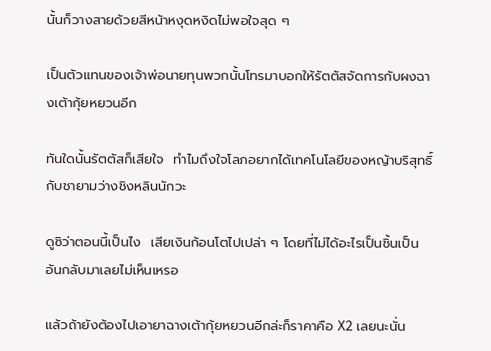นั้นก็วางสายด้วยสีหน้าหงุดหงิดไม่พอใจสุด ๆ

เป็นตัวแทนของเจ้าพ่อนายทุนพวกนั้นโทรมาบอกให้รัตตัสจัดการกับผงฉางเต้ากุ้ยหยวนอีก

ทันใดนั้นรัตตัสก็เสียใจ  ทำไมถึงใจโลภอยากได้เทคโนโลยีของหญ้าบริสุทธิ์กับชายามว่างชิงหลินนักวะ

ดูซิว่าตอนนี้เป็นไง  เสียเงินก้อนโตไปเปล่า ๆ โดยที่ไม่ได้อะไรเป็นชิ้นเป็นอันกลับมาเลยไม่เห็นเหรอ

แล้วถ้ายังต้องไปเอายาฉางเต้ากุ้ยหยวนอีกล่ะก็ราคาคือ X2 เลยนะนั่น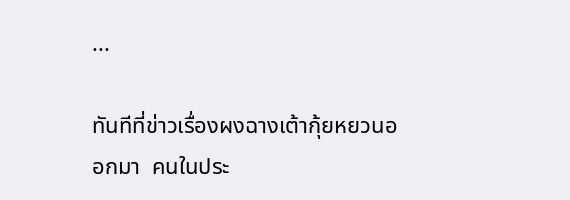...

ทันทีที่ข่าวเรื่องผงฉางเต้ากุ้ยหยวนออกมา  คนในประ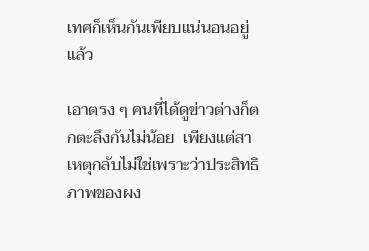เทศก็เห็นกันเพียบแน่นอนอยู่แล้ว

เอาตรง ๆ คนที่ได้ดูข่าวต่างก็ตกตะลึงกันไม่น้อย  เพียงแต่สาเหตุกลับไม่ใช่เพราะว่าประสิทธิภาพของผง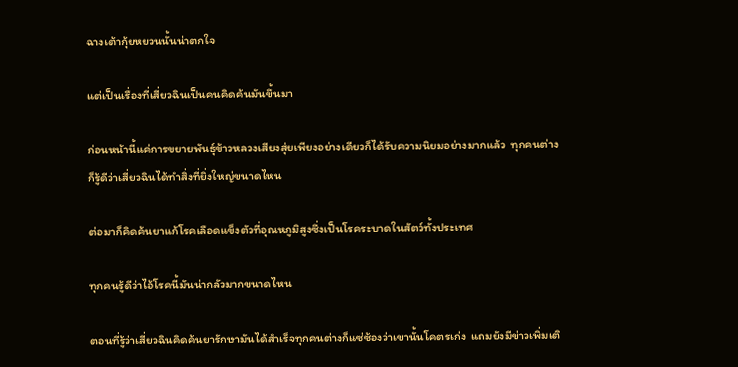ฉางเต้ากุ้ยหยวนนั้นน่าตกใจ

แต่เป็นเรื่องที่เสี่ยวฉินเป็นคนคิดค้นมันขึ้นมา

ก่อนหน้านี้แค่การขยายพันธุ์ข้าวหลวงเสียงสุ่ยเพียงอย่างเดียวก็ได้รับความนิยมอย่างมากแล้ว  ทุกคนต่างก็รู้ดีว่าเสี่ยวฉินได้ทำสิ่งที่ยิ่งใหญ่ขนาดไหน

ต่อมาก็คิดค้นยาแก้โรคเลือดแข็งตัวที่อุณหภูมิสูงซึ่งเป็นโรคระบาดในสัตว์ทั้งประเทศ

ทุกคนรู้ดีว่าไอ้โรคนี้มันน่ากลัวมากขนาดไหน

ตอนที่รู้ว่าเสี่ยวฉินคิดค้นยารักษามันได้สำเร็จทุกคนต่างก็แซ่ซ้องว่าเขานั้นโคตรเก่ง  แถมยังมีข่าวเพิ่มเติ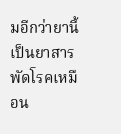มอีกว่ายานี้เป็นยาสารพัดโรคเหมือน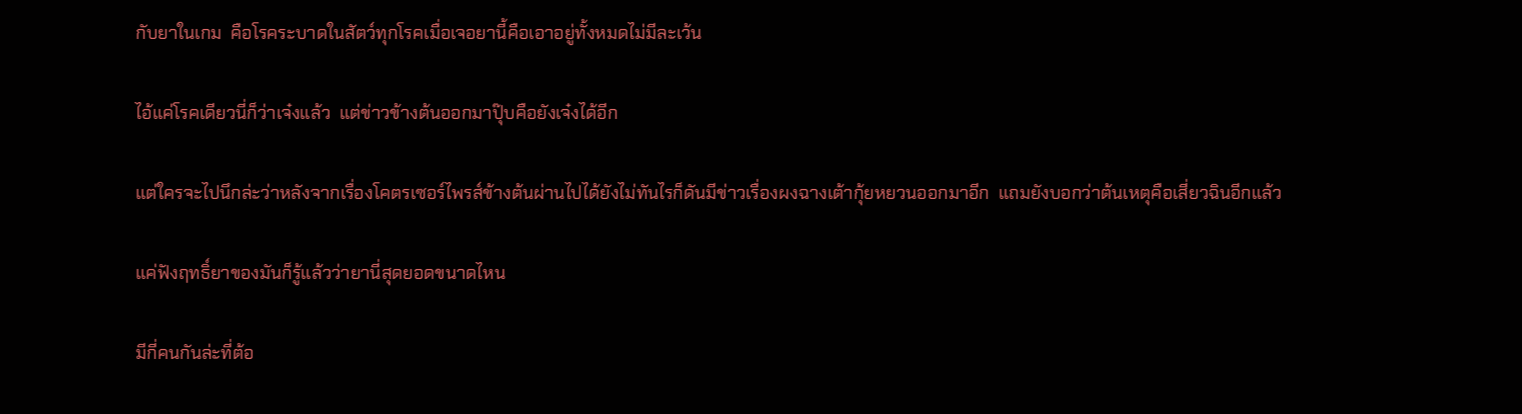กับยาในเกม  คือโรคระบาดในสัตว์ทุกโรคเมื่อเจอยานี้คือเอาอยู่ทั้งหมดไม่มีละเว้น

ไอ้แค่โรคเดียวนี่ก็ว่าเจ๋งแล้ว  แต่ข่าวข้างต้นออกมาปุ๊บคือยังเจ๋งได้อีก

แต่ใครจะไปนึกล่ะว่าหลังจากเรื่องโคตรเซอร์ไพรส์ข้างต้นผ่านไปได้ยังไม่ทันไรก็ดันมีข่าวเรื่องผงฉางเต้ากุ้ยหยวนออกมาอีก  แถมยังบอกว่าต้นเหตุคือเสี่ยวฉินอีกแล้ว

แค่ฟังฤทธิ์ยาของมันก็รู้แล้วว่ายานี่สุดยอดขนาดไหน

มีกี่คนกันล่ะที่ต้อ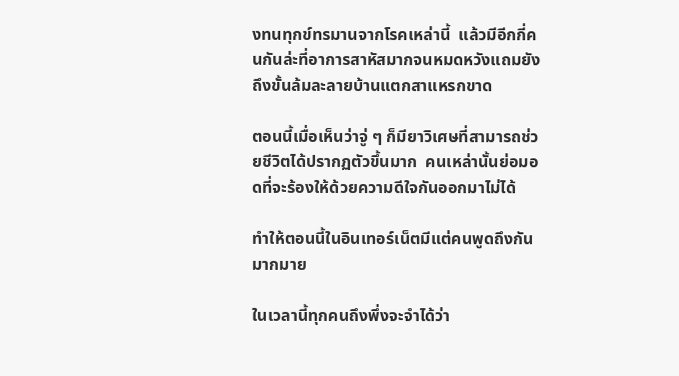งทนทุกข์ทรมานจากโรคเหล่านี้  แล้วมีอีกกี่คนกันล่ะที่อาการสาหัสมากจนหมดหวังแถมยังถึงขั้นล้มละลายบ้านแตกสาแหรกขาด

ตอนนี้เมื่อเห็นว่าจู่ ๆ ก็มียาวิเศษที่สามารถช่วยชีวิตได้ปรากฏตัวขึ้นมาก  คนเหล่านั้นย่อมอดที่จะร้องให้ด้วยความดีใจกันออกมาไม่ได้

ทำให้ตอนนี้ในอินเทอร์เน็ตมีแต่คนพูดถึงกันมากมาย

ในเวลานี้ทุกคนถึงพึ่งจะจำได้ว่า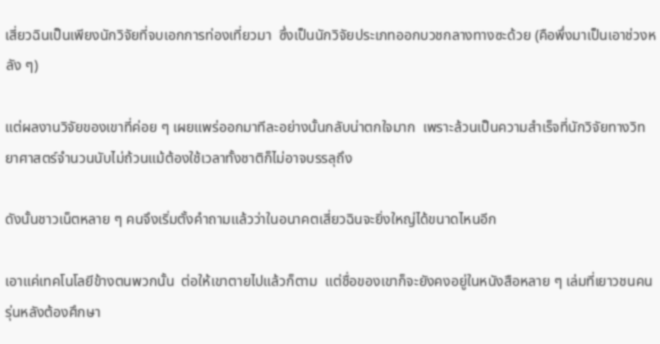เสี่ยวฉินเป็นเพียงนักวิจัยที่จบเอกการท่องเที่ยวมา  ซึ่งเป็นนักวิจัยประเภทออกบวชกลางทางซะด้วย (คือพึ่งมาเป็นเอาช่วงหลัง ๆ)

แต่ผลงานวิจัยของเขาที่ค่อย ๆ เผยแพร่ออกมาทีละอย่างนั้นกลับน่าตกใจมาก  เพราะล้วนเป็นความสำเร็จที่นักวิจัยทางวิทยาศาสตร์จำนวนนับไม่ถ้วนแม้ต้องใช้เวลาทั้งชาติก็ไม่อาจบรรลุถึง

ดังนั้นชาวเน็ตหลาย ๆ คนจึงเริ่มตั้งคำถามแล้วว่าในอนาคตเสี่ยวฉินจะยิ่งใหญ่ได้ขนาดไหนอีก

เอาแค่เทคโนโลยีข้างตนพวกนั้น  ต่อให้เขาตายไปแล้วก็ตาม  แต่ชื่อของเขาก็จะยังคงอยู่ในหนังสือหลาย ๆ เล่มที่เยาวชนคนรุ่นหลังต้องศึกษา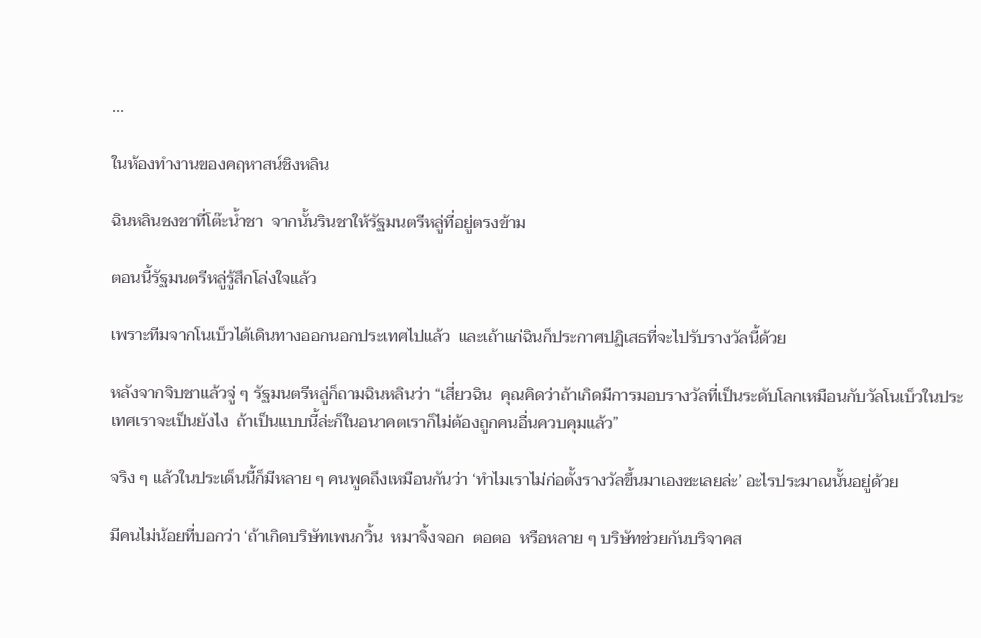...

ในห้องทำงานของคฤหาสน์ชิงหลิน

ฉินหลินชงชาที่โต๊ะน้ำชา  จากนั้นรินชาให้รัฐมนตรีหลู่ที่อยู่ตรงข้าม

ตอนนี้รัฐมนตรีหลู่รู้สึกโล่งใจแล้ว

เพราะทีมจากโนเบ็วได้เดินทางออกนอกประเทศไปแล้ว  และเถ้าแก่ฉินก็ประกาศปฏิเสธที่จะไปรับรางวัลนี้ด้วย

หลังจากจิบชาแล้วจู่ ๆ รัฐมนตรีหลู่ก็ถามฉินหลินว่า “เสี่ยวฉิน  คุณคิดว่าถ้าเกิดมีการมอบรางวัลที่เป็นระดับโลกเหมือนกับวัลโนเบ็วในประเทศเราจะเป็นยังไง  ถ้าเป็นแบบนี้ล่ะก็ในอนาคตเราก็ไม่ต้องถูกคนอื่นควบคุมแล้ว”

จริง ๆ แล้วในประเด็นนี้ก็มีหลาย ๆ คนพูดถึงเหมือนกันว่า ‘ทำไมเราไม่ก่อตั้งรางวัลขึ้นมาเองซะเลยล่ะ’ อะไรประมาณนั้นอยู่ด้วย

มีคนไม่น้อยที่บอกว่า ‘ถ้าเกิดบริษัทเพนกวิ้น  หมาจิ้งจอก  ตอตอ  หรือหลาย ๆ บริษัทช่วยกันบริจาคส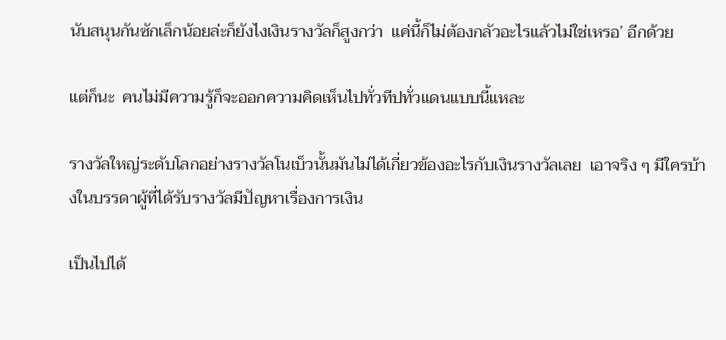นับสนุนกันซักเล็กน้อยล่ะก็ยังไงเงินรางวัลก็สูงกว่า  แค่นี้ก็ไม่ต้องกลัวอะไรแล้วไม่ใช่เหรอ’ อีกด้วย

แต่ก็นะ  คนไม่มีความรู้ก็จะออกความคิดเห็นไปทั่วทีปทั่วแดนแบบนี้แหละ

รางวัลใหญ่ระดับโลกอย่างรางวัลโนเบ็วนั้นมันไม่ได้เกี่ยวข้องอะไรกับเงินรางวัลเลย  เอาจริง ๆ มีใครบ้างในบรรดาผู้ที่ได้รับรางวัลมีปัญหาเรื่องการเงิน

เป็นไปได้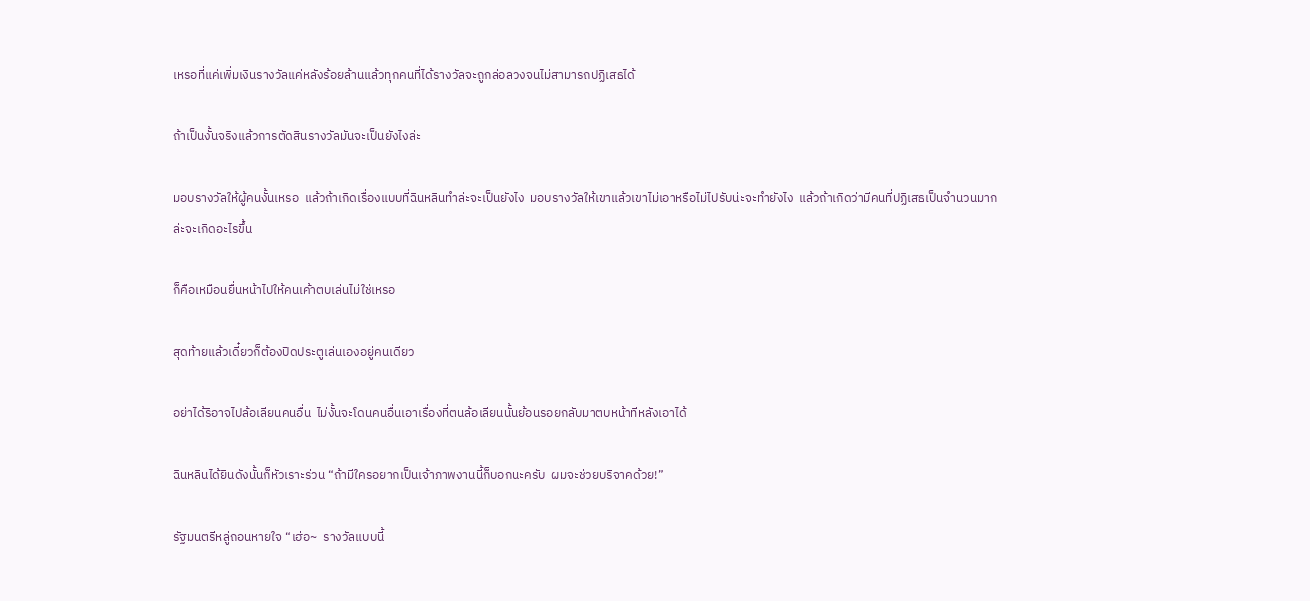เหรอที่แค่เพิ่มเงินรางวัลแค่หลังร้อยล้านแล้วทุกคนที่ได้รางวัลจะถูกล่อลวงจนไม่สามารถปฏิเสธได้

ถ้าเป็นงั้นจริงแล้วการตัดสินรางวัลมันจะเป็นยังไงล่ะ

มอบรางวัลให้ผู้คนงั้นเหรอ  แล้วถ้าเกิดเรื่องแบบที่ฉินหลินทำล่ะจะเป็นยังไง  มอบรางวัลให้เขาแล้วเขาไม่เอาหรือไม่ไปรับน่ะจะทำยังไง  แล้วถ้าเกิดว่ามีคนที่ปฏิเสธเป็นจำนวนมากล่ะจะเกิดอะไรขึ้น

ก็คือเหมือนยื่นหน้าไปให้คนเค้าตบเล่นไม่ใช่เหรอ

สุดท้ายแล้วเดี๋ยวก็ต้องปิดประตูเล่นเองอยู่คนเดียว

อย่าได้ริอาจไปล้อเลียนคนอื่น  ไม่งั้นจะโดนคนอื่นเอาเรื่องที่ตนล้อเลียนนั้นย้อนรอยกลับมาตบหน้าทีหลังเอาได้

ฉินหลินได้ยินดังนั้นก็หัวเราะร่วน “ถ้ามีใครอยากเป็นเจ้าภาพงานนี้ก็บอกนะครับ  ผมจะช่วยบริจาคด้วย!”

รัฐมนตรีหลู่ถอนหายใจ “เฮ่อ~  รางวัลแบบนี้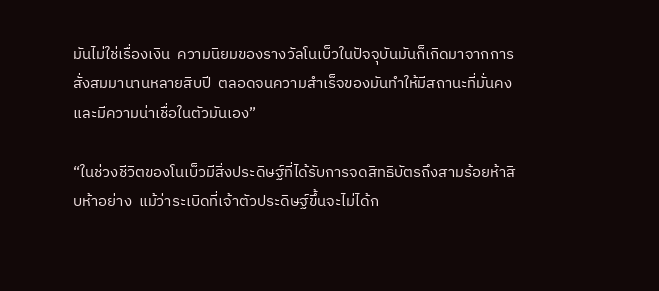มันไม่ใช่เรื่องเงิน  ความนิยมของรางวัลโนเบ็วในปัจจุบันมันก็เกิดมาจากการสั่งสมมานานหลายสิบปี  ตลอดจนความสำเร็จของมันทำให้มีสถานะที่มั่นคงและมีความน่าเชื่อในตัวมันเอง”

“ในช่วงชีวิตของโนเบ็วมีสิ่งประดิษฐ์ที่ได้รับการจดสิทธิบัตรถึงสามร้อยห้าสิบห้าอย่าง  แม้ว่าระเบิดที่เจ้าตัวประดิษฐ์ขึ้นจะไม่ได้ก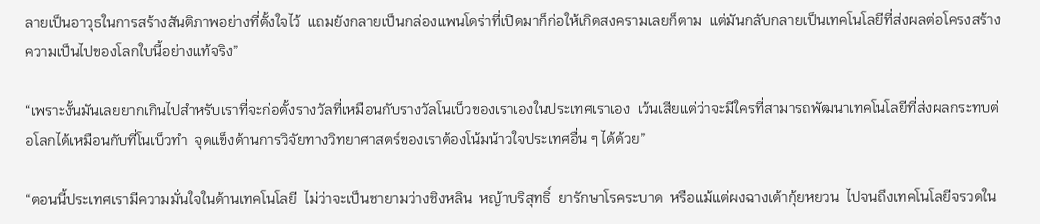ลายเป็นอาวุธในการสร้างสันติภาพอย่างที่ตั้งใจไว้  แถมยังกลายเป็นกล่องแพนโดร่าที่เปิดมาก็ก่อให้เกิดสงครามเลยก็ตาม  แต่มันกลับกลายเป็นเทคโนโลยีที่ส่งผลต่อโครงสร้างความเป็นไปของโลกใบนี้อย่างแท้จริง”

“เพราะงั้นมันเลยยากเกินไปสำหรับเราที่จะก่อตั้งรางวัลที่เหมือนกับรางวัลโนเบ็วของเราเองในประเทศเราเอง  เว้นเสียแต่ว่าจะมีใครที่สามารถพัฒนาเทคโนโลยีที่ส่งผลกระทบต่อโลกได้เหมือนกับที่โนเบ็วทำ  จุดแข็งด้านการวิจัยทางวิทยาศาสตร์ของเราต้องโน้มน้าวใจประเทศอื่น ๆ ได้ด้วย”

“ตอนนี้ประเทศเรามีความมั่นใจในด้านเทคโนโลยี  ไม่ว่าจะเป็นชายามว่างชิงหลิน  หญ้าบริสุทธิ์  ยารักษาโรคระบาด  หรือแม้แต่ผงฉางเต้ากุ้ยหยวน  ไปจนถึงเทคโนโลยีจรวดใน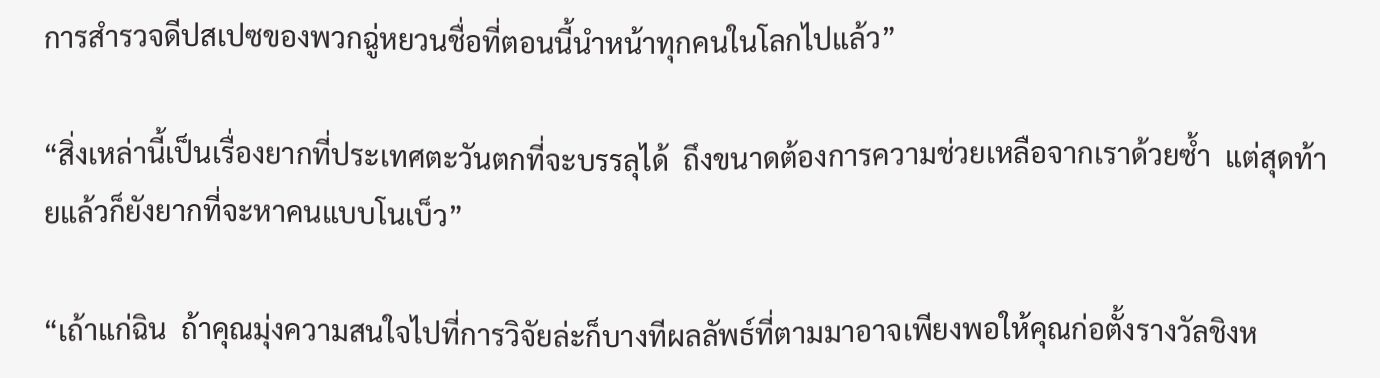การสำรวจดีปสเปซของพวกฉู่หยวนชื่อที่ตอนนี้นำหน้าทุกคนในโลกไปแล้ว”

“สิ่งเหล่านี้เป็นเรื่องยากที่ประเทศตะวันตกที่จะบรรลุได้  ถึงขนาดต้องการความช่วยเหลือจากเราด้วยซ้ำ  แต่สุดท้ายแล้วก็ยังยากที่จะหาคนแบบโนเบ็ว”

“เถ้าแก่ฉิน  ถ้าคุณมุ่งความสนใจไปที่การวิจัยล่ะก็บางทีผลลัพธ์ที่ตามมาอาจเพียงพอให้คุณก่อตั้งรางวัลชิงห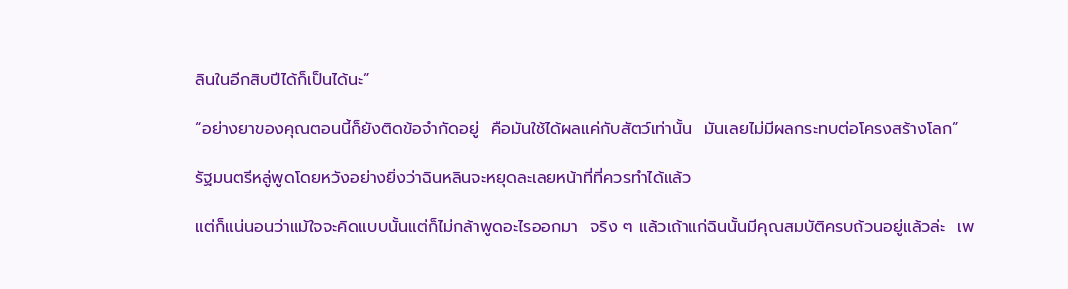ลินในอีกสิบปีได้ก็เป็นได้นะ”

“อย่างยาของคุณตอนนี้ก็ยังติดข้อจำกัดอยู่  คือมันใช้ได้ผลแค่กับสัตว์เท่านั้น  มันเลยไม่มีผลกระทบต่อโครงสร้างโลก”

รัฐมนตรีหลู่พูดโดยหวังอย่างยิ่งว่าฉินหลินจะหยุดละเลยหน้าที่ที่ควรทำได้แล้ว

แต่ก็แน่นอนว่าแม้ใจจะคิดแบบนั้นแต่ก็ไม่กล้าพูดอะไรออกมา  จริง ๆ แล้วเถ้าแก่ฉินนั้นมีคุณสมบัติครบถ้วนอยู่แล้วล่ะ  เพ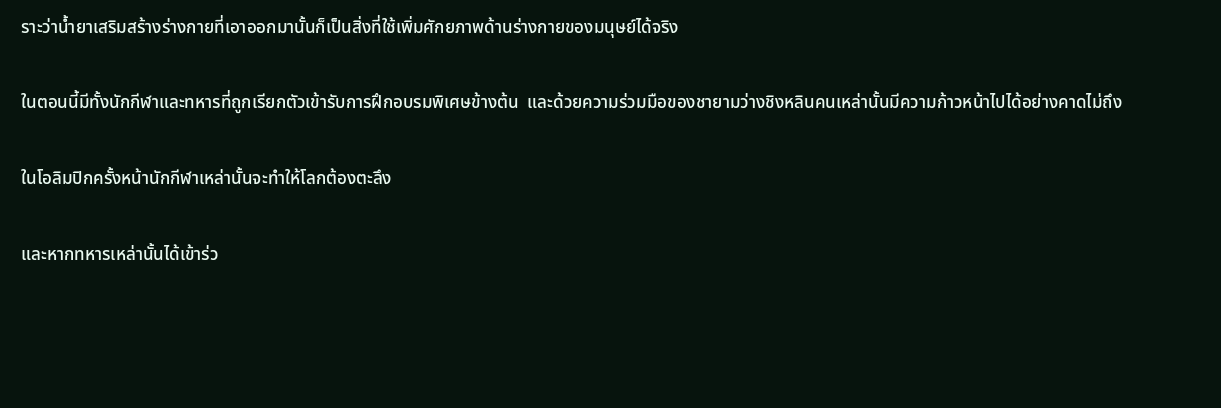ราะว่าน้ำยาเสริมสร้างร่างกายที่เอาออกมานั้นก็เป็นสิ่งที่ใช้เพิ่มศักยภาพด้านร่างกายของมนุษย์ได้จริง

ในตอนนี้มีทั้งนักกีฬาและทหารที่ถูกเรียกตัวเข้ารับการฝึกอบรมพิเศษข้างต้น  และด้วยความร่วมมือของชายามว่างชิงหลินคนเหล่านั้นมีความก้าวหน้าไปได้อย่างคาดไม่ถึง

ในโอลิมปิกครั้งหน้านักกีฬาเหล่านั้นจะทำให้โลกต้องตะลึง

และหากทหารเหล่านั้นได้เข้าร่ว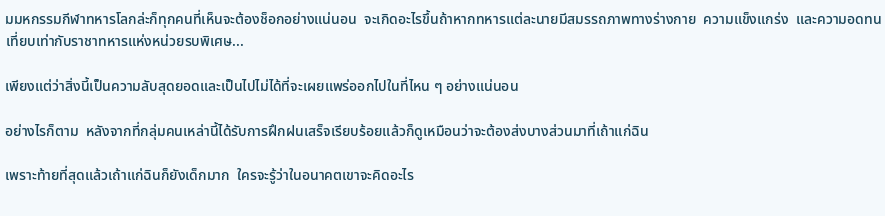มมหกรรมกีฬาทหารโลกล่ะก็ทุกคนที่เห็นจะต้องช็อกอย่างแน่นอน  จะเกิดอะไรขึ้นถ้าหากทหารแต่ละนายมีสมรรถภาพทางร่างกาย  ความแข็งแกร่ง  และความอดทนเที่ยบเท่ากับราชาทหารแห่งหน่วยรบพิเศษ...

เพียงแต่ว่าสิ่งนี้เป็นความลับสุดยอดและเป็นไปไม่ได้ที่จะเผยแพร่ออกไปในที่ไหน ๆ อย่างแน่นอน

อย่างไรก็ตาม  หลังจากที่กลุ่มคนเหล่านี้ได้รับการฝึกฝนเสร็จเรียบร้อยแล้วก็ดูเหมือนว่าจะต้องส่งบางส่วนมาที่เถ้าแก่ฉิน

เพราะท้ายที่สุดแล้วเถ้าแก่ฉินก็ยังเด็กมาก  ใครจะรู้ว่าในอนาคตเขาจะคิดอะไร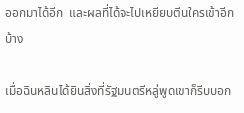ออกมาได้อีก  และผลที่ได้จะไปเหยียบตีนใครเข้าอีกบ้าง

เมื่อฉินหลินได้ยินสิ่งที่รัฐมนตรีหลู่พูดเขาก็รีบบอก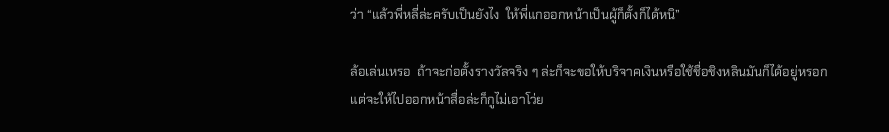ว่า “แล้วพี่หลี่ล่ะครับเป็นยังไง  ให้พี่แกออกหน้าเป็นผู้ก็ตั้งก็ได้หนิ”

ล้อเล่นเหรอ  ถ้าจะก่อตั้งรางวัลจริง ๆ ล่ะก็จะขอให้บริจาคเงินหรือใช้ชื่อชิงหลินมันก็ได้อยู่หรอก  แต่จะให้ไปออกหน้าสื่อล่ะก็กูไม่เอาโว่ย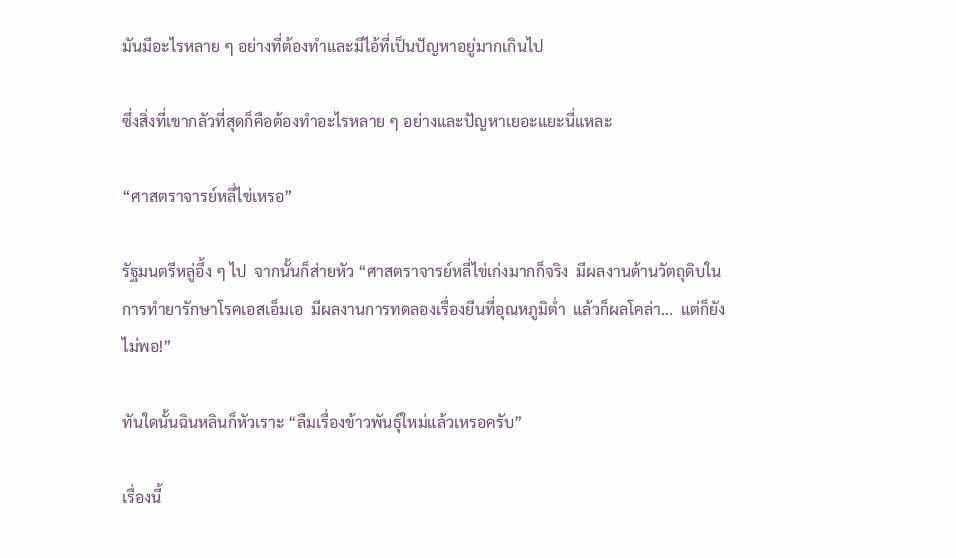มันมีอะไรหลาย ๆ อย่างที่ต้องทำและมีไอ้ที่เป็นปัญหาอยู่มากเกินไป

ซึ่งสิ่งที่เขากลัวที่สุดก็คือต้องทำอะไรหลาย ๆ อย่างและปัญหาเยอะแยะนี่แหละ

“ศาสตราจารย์หลี่ไข่เหรอ”

รัฐมนตรีหลู่อึ้ง ๆ ไป  จากนั้นก็ส่ายหัว “ศาสตราจารย์หลี่ไข่เก่งมากก็จริง  มีผลงานด้านวัตถุดิบในการทำยารักษาโรคเอสเอ็มเอ  มีผลงานการทดลองเรื่องยีนที่อุณหภูมิต่ำ  แล้วก็ผลโคล่า...  แต่ก็ยังไม่พอ!”

ทันใดนั้นฉินหลินก็หัวเราะ “ลืมเรื่องข้าวพันธุ์ใหม่แล้วเหรอครับ”

เรื่องนี้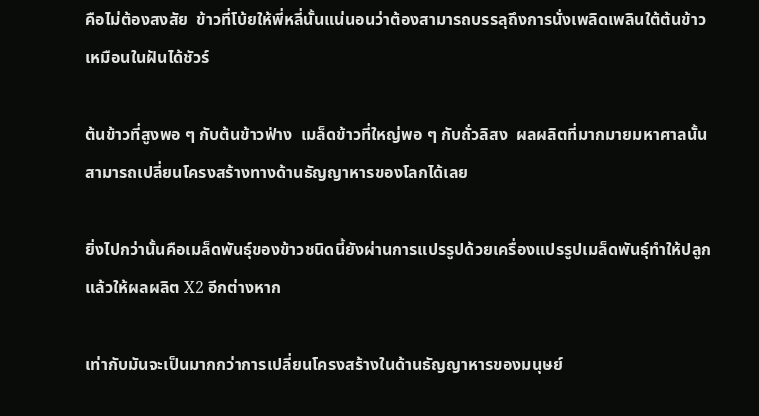คือไม่ต้องสงสัย  ข้าวที่โบ้ยให้พี่หลี่นั้นแน่นอนว่าต้องสามารถบรรลุถึงการนั่งเพลิดเพลินใต้ต้นข้าวเหมือนในฝันได้ชัวร์

ต้นข้าวที่สูงพอ ๆ กับต้นข้าวฟ่าง  เมล็ดข้าวที่ใหญ่พอ ๆ กับถั่วลิสง  ผลผลิตที่มากมายมหาศาลนั้นสามารถเปลี่ยนโครงสร้างทางด้านธัญญาหารของโลกได้เลย

ยิ่งไปกว่านั้นคือเมล็ดพันธุ์ของข้าวชนิดนี้ยังผ่านการแปรรูปด้วยเครื่องแปรรูปเมล็ดพันธุ์ทำให้ปลูกแล้วให้ผลผลิต X2 อีกต่างหาก

เท่ากับมันจะเป็นมากกว่าการเปลี่ยนโครงสร้างในด้านธัญญาหารของมนุษย์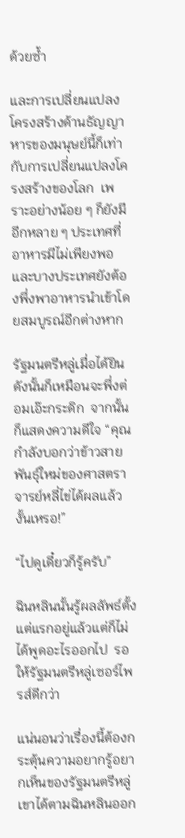ด้วยซ้ำ

และการเปลี่ยนแปลงโครงสร้างด้านธัญญาหารของมนุษย์นี้ก็เท่ากับการเปลี่ยนแปลงโครงสร้างของโลก  เพราะอย่างน้อย ๆ ก็ยังมีอีกหลาย ๆ ประเทศที่อาหารมีไม่เพียงพอ  และบางประเทศยังต้องพึ่งพาอาหารนำเข้าโดยสมบูรณ์อีกต่างหาก

รัฐมนตรีหลู่เมื่อได้ยินดังนั้นก็เหมือนจะพึ่งต่อมเอ๊ะกระดิก  จากนั้นก็แสดงความดีใจ “คุณกำลังบอกว่าข้าวสายพันธุ์ใหม่ของศาสตราจารย์หลี่ไข่ได้ผลแล้วงั้นเหรอ!”

“ไปดูเดี๋ยวก็รู้ครับ”

ฉินหลินนั้นรู้ผลลัพธ์ตั้งแต่แรกอยู่แล้วแต่ก็ไม่ได้พูดอะไรออกไป  รอให้รัฐมนตรีหลู่เซอร์ไพรส์ดีกว่า

แน่นอนว่าเรื่องนี้ต้องกระตุ้นความอยากรู้อยากเห็นของรัฐมนตรีหลู่  เขาได้ตามฉินหลินออก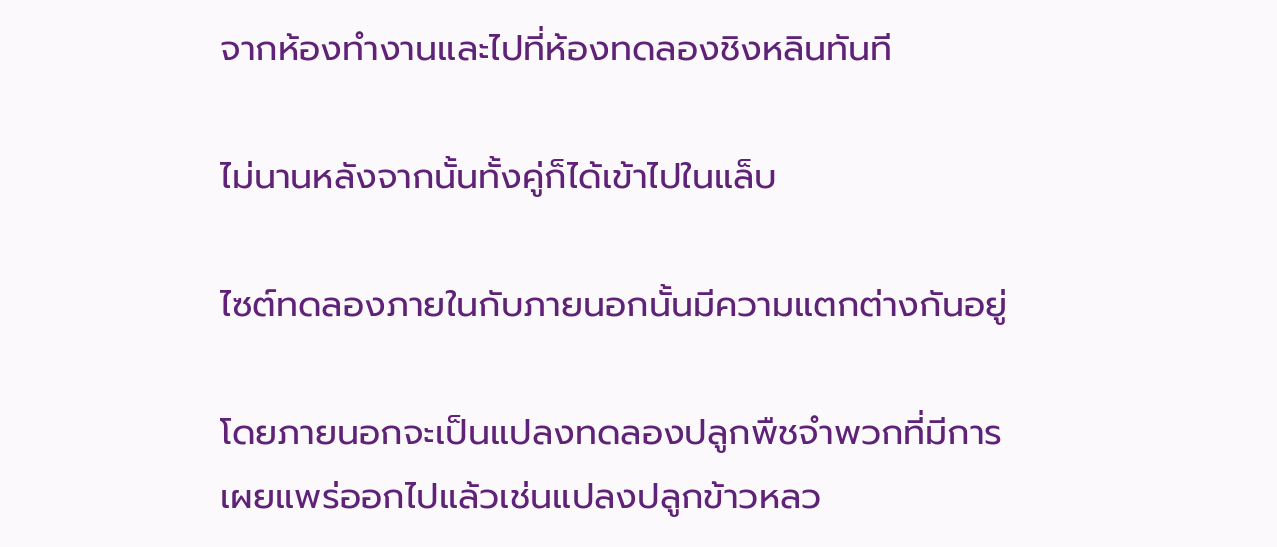จากห้องทำงานและไปที่ห้องทดลองชิงหลินทันที

ไม่นานหลังจากนั้นทั้งคู่ก็ได้เข้าไปในแล็บ

ไซต์ทดลองภายในกับภายนอกนั้นมีความแตกต่างกันอยู่

โดยภายนอกจะเป็นแปลงทดลองปลูกพืชจำพวกที่มีการเผยแพร่ออกไปแล้วเช่นแปลงปลูกข้าวหลว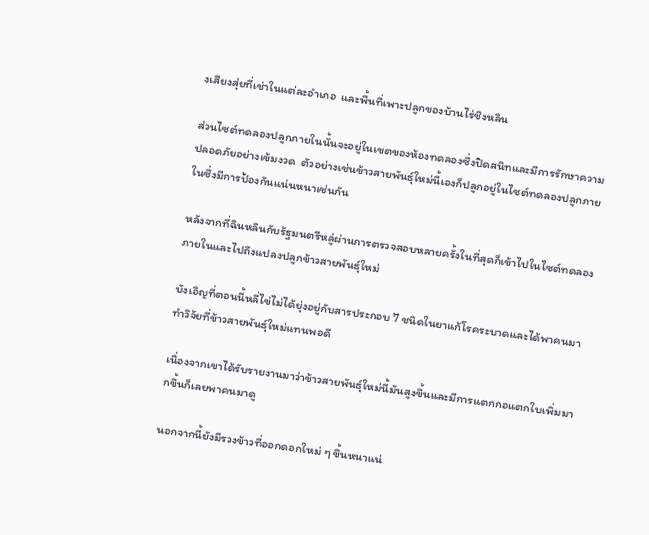งเสียงสุ่ยที่เช่าในแต่ละอำเภอ  และพื้นที่เพาะปลูกของบ้านไร่ชิงหลิน

ส่วนไซต์ทดลองปลูกภายในนั้นจะอยู่ในเขตของห้องทดลองซึ่งปิดสนิทและมีการรักษาความปลอดภัยอย่างเข้มงวด  ตัวอย่างเช่นข้าวสายพันธุ์ใหม่นี้เองก็ปลูกอยู่ในไซต์ทดลองปลูกภายในซึ่งมีการป้องกันแน่นหนาเช่นกัน

หลังจากที่ฉินหลินกับรัฐมนตรีหลู่ผ่านการตรวจสอบหลายครั้งในที่สุดก็เข้าไปในไซต์ทดลองภายในและไปถึงแปลงปลูกข้าวสายพันธุ์ใหม่

บังเอิญที่ตอนนี้หลี่ไข่ไม่ได้ยุ่งอยู่กับสารประกอบ 7 ชนิดในยาแก้โรคระบาดและได้พาคนมาทำวิจัยที่ข้าวสายพันธุ์ใหม่แทนพอดี

เนื่องจากเขาได้รับรายงานมาว่าข้าวสายพันธุ์ใหม่นี้มันสูงขึ้นและมีการแตกกอแตกใบเพิ่มมากขึ้นก็เลยพาคนมาดู

นอกจากนี้ยังมีรวงข้าวที่ออกดอกใหม่ ๆ ขึ้นหนาแน่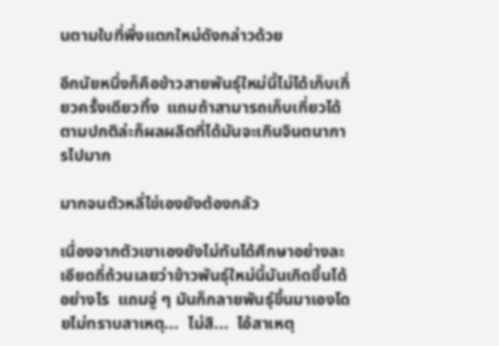นตามใบที่พึ่งแตกใหม่ดังกล่าวด้วย

อีกนัยหนึ่งก็คือข้าวสายพันธุ์ใหม่นี้ไม่ได้เก็บเกี่ยวครั้งเดียวทิ้ง  แถมถ้าสามารถเก็บเกี่ยวได้ตามปกติล่ะก็ผลผลิตที่ได้มันจะเกินจินตนาการไปมาก

มากจนตัวหลี่ไข่เองยังต้องกลัว

เนื่องจากตัวเขาเองยังไม่ทันได้ศึกษาอย่างละเอียดถี่ถ้วนเลยว่าข้าวพันธุ์ใหม่นี้มันเกิดขึ้นได้อย่างไร  แถมจู่ ๆ มันก็กลายพันธุ์ขึ้นมาเองโดยไม่ทราบสาเหตุ...  ไม่สิ...  ไอ้สาเหตุ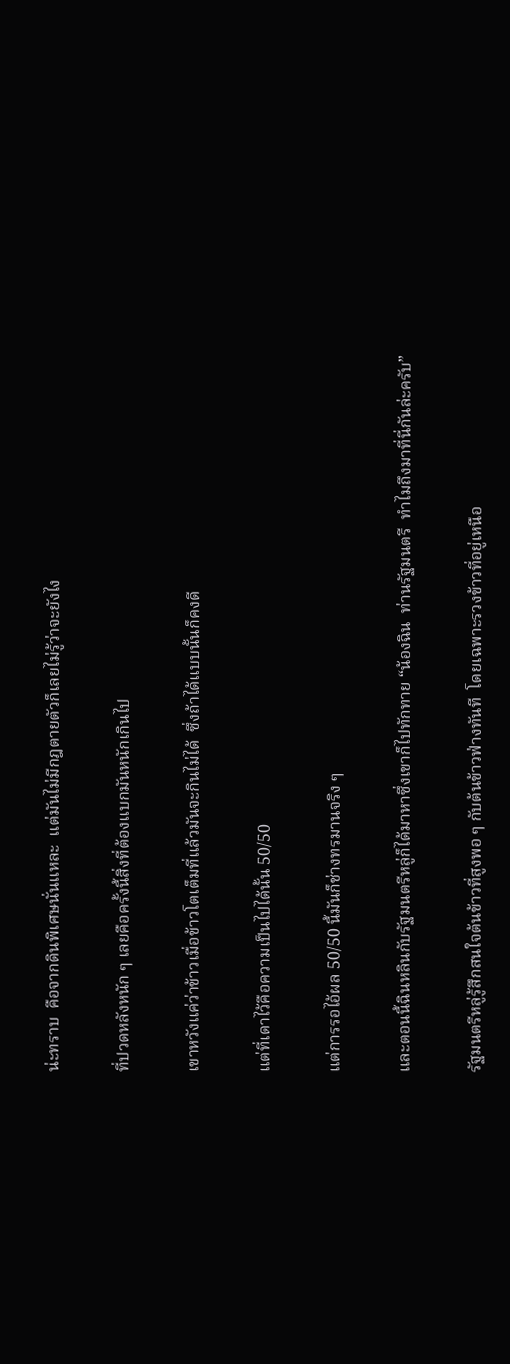น่ะทราบ  คือจากดินพิเศษนั่นแหละ  แต่มันไม่มีกฎตายตัวก็เลยไม่รู้ว่าจะยังไง

ที่ปวดหลังหนัก ๆ เลยคือครั้งนี้สิ่งที่ต้องแบกมันหนักเกินไป

เขาหวังแค่ว่าข้าวเมื่อข้าวโตเต็มที่แล้วมันจะกินไม่ได้  ซึ่งถ้าได้แบบนั้นก็คงดี

แต่ที่เดาไว้คือความเป็นไปได้นั้น 50/50

แต่การรอไอ้ผล 50/50 นี้มันก็ช่างทรมานจริง ๆ

และตอนนี้ฉินหลินกับรัฐมนตรีหลู่ก็ได้มาหาซึ่งเขาก็ไปทักทาย “น้องฉิน  ท่านรัฐมนตรี  ทำไมถึงมาที่นี่กันล่ะครับ”

รัฐมนตรีหลู่รู้สึกสนใจต้นข้าวที่สูงพอ ๆ กับต้นข้าวฟ่างทันที  โดยเฉพาะรวงข้าวที่อยู่เหนือ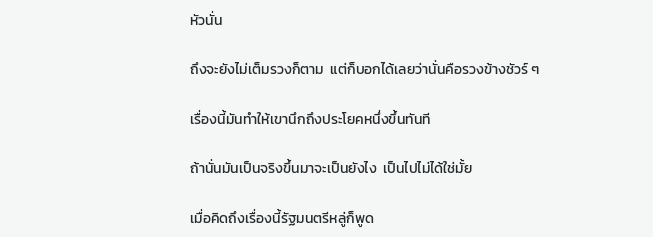หัวนั่น

ถึงจะยังไม่เต็มรวงก็ตาม  แต่ก็บอกได้เลยว่านั่นคือรวงข้างชัวร์ ๆ

เรื่องนี้มันทำให้เขานึกถึงประโยคหนึ่งขึ้นทันที

ถ้านั่นมันเป็นจริงขึ้นมาจะเป็นยังไง  เป็นไปไม่ได้ใช่มั้ย

เมื่อคิดถึงเรื่องนี้รัฐมนตรีหลู่ก็พูด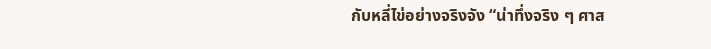กับหลี่ไข่อย่างจริงจัง “น่าทึ่งจริง ๆ ศาส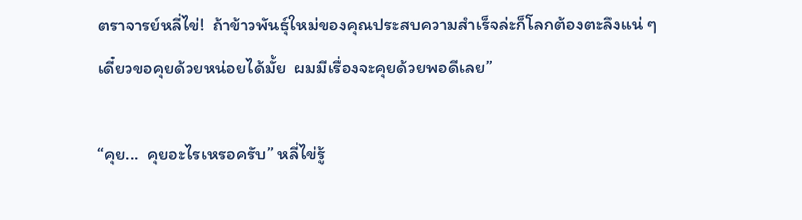ตราจารย์หลี่ไข่!  ถ้าข้าวพันธุ์ใหม่ของคุณประสบความสำเร็จล่ะก็โลกต้องตะลึงแน่ ๆ เดี๋ยวขอคุยด้วยหน่อยได้มั้ย  ผมมีเรื่องจะคุยด้วยพอดีเลย”

“คุย...  คุยอะไรเหรอครับ” หลี่ไข่รู้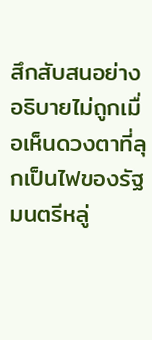สึกสับสนอย่างอธิบายไม่ถูกเมื่อเห็นดวงตาที่ลุกเป็นไฟของรัฐมนตรีหลู่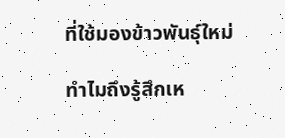ที่ใช้มองข้าวพันธุ์ใหม่

ทำไมถึงรู้สึกเห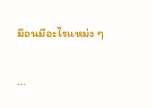มือนมีอะไรแหม่ง ๆ

...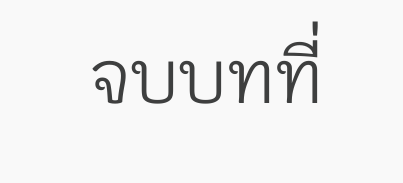จบบทที่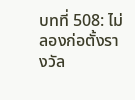บทที่ 508: ไม่ลองก่อตั้งรางวัล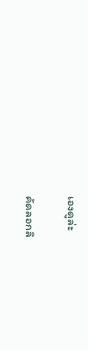เองดูล่ะ

คัดลอกลิ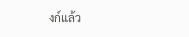งก์แล้ว